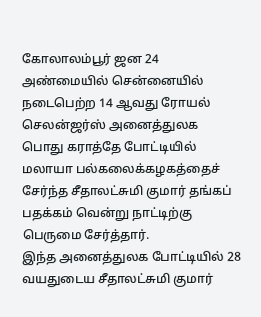கோலாலம்பூர் ஜன 24
அண்மையில் சென்னையில் நடைபெற்ற 14 ஆவது ரோயல் செலன்ஜர்ஸ் அனைத்துலக பொது கராத்தே போட்டியில் மலாயா பல்கலைக்கழகத்தைச் சேர்ந்த சீதாலட்சுமி குமார் தங்கப் பதக்கம் வென்று நாட்டிற்கு பெருமை சேர்த்தார்.
இந்த அனைத்துலக போட்டியில் 28 வயதுடைய சீதாலட்சுமி குமார்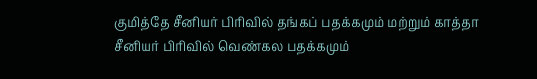குமித்தே சீனியர் பிரிவில் தங்கப் பதக்கமும் மற்றும் காத்தா சீனியர் பிரிவில் வெண்கல பதக்கமும்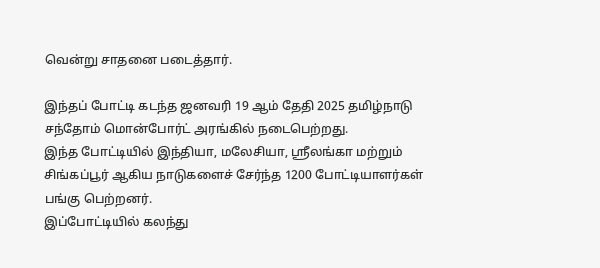வென்று சாதனை படைத்தார்.

இந்தப் போட்டி கடந்த ஜனவரி 19 ஆம் தேதி 2025 தமிழ்நாடு சந்தோம் மொன்போர்ட் அரங்கில் நடைபெற்றது.
இந்த போட்டியில் இந்தியா, மலேசியா, ஸ்ரீலங்கா மற்றும் சிங்கப்பூர் ஆகிய நாடுகளைச் சேர்ந்த 1200 போட்டியாளர்கள் பங்கு பெற்றனர்.
இப்போட்டியில் கலந்து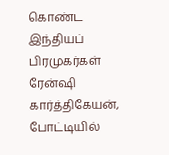கொண்ட இந்தியப் பிரமுகர்கள் ரேன்ஷி கார்த்திகேயன், போட்டியில்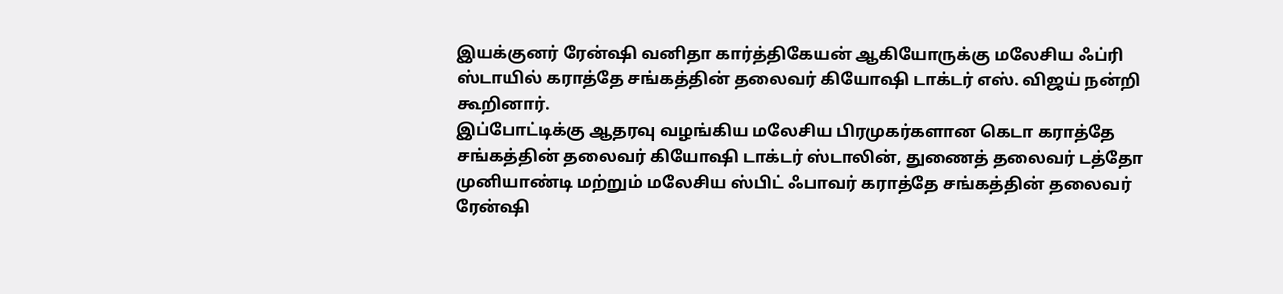இயக்குனர் ரேன்ஷி வனிதா கார்த்திகேயன் ஆகியோருக்கு மலேசிய ஃப்ரி ஸ்டாயில் கராத்தே சங்கத்தின் தலைவர் கியோஷி டாக்டர் எஸ். விஜய் நன்றி கூறினார்.
இப்போட்டிக்கு ஆதரவு வழங்கிய மலேசிய பிரமுகர்களான கெடா கராத்தே சங்கத்தின் தலைவர் கியோஷி டாக்டர் ஸ்டாலின், துணைத் தலைவர் டத்தோ முனியாண்டி மற்றும் மலேசிய ஸ்பிட் ஃபாவர் கராத்தே சங்கத்தின் தலைவர் ரேன்ஷி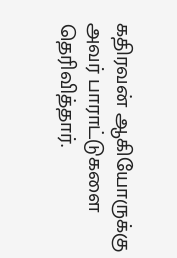கதிரவன் ஆகியோருக்கு அவர் பாராட்டுகளை தெரிவித்தார்.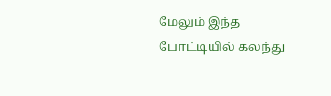மேலும் இந்த போட்டியில் கலந்து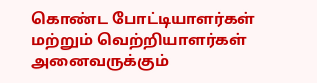கொண்ட போட்டியாளர்கள் மற்றும் வெற்றியாளர்கள் அனைவருக்கும்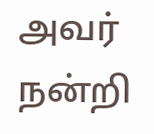அவர் நன்றி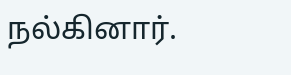நல்கினார்.